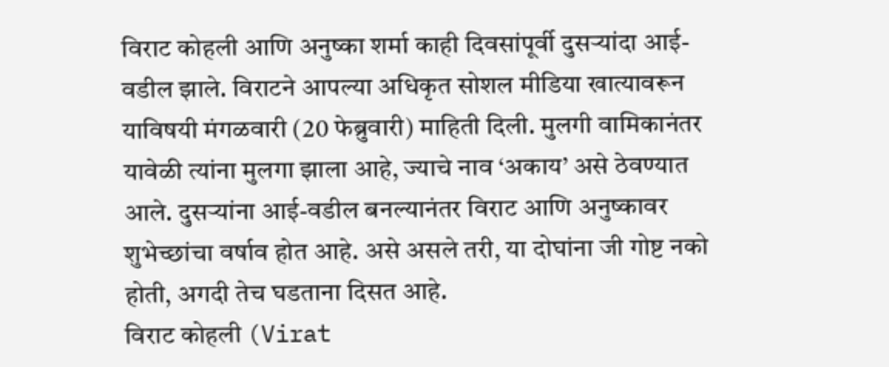विराट कोहली आणि अनुष्का शर्मा काही दिवसांपूर्वी दुसऱ्यांदा आई-वडील झाले. विराटने आपल्या अधिकृत सोशल मीडिया खात्यावरून याविषयी मंगळवारी (20 फेब्रुवारी) माहिती दिली. मुलगी वामिकानंतर यावेळी त्यांना मुलगा झाला आहे, ज्याचे नाव ‘अकाय’ असे ठेवण्यात आले. दुसऱ्यांना आई-वडील बनल्यानंतर विराट आणि अनुष्कावर शुभेच्छांचा वर्षाव होत आहे. असे असले तरी, या दोघांना जी गोष्ट नको होती, अगदी तेच घडताना दिसत आहे.
विराट कोहली (Virat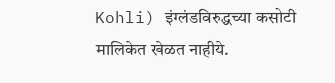Kohli) इंग्लंडविरुद्धच्या कसोटी मालिकेत खेळत नाहीये.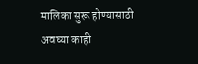मालिका सुरू होण्यासाठी अवघ्या काही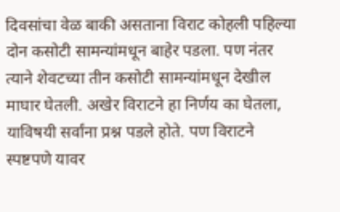दिवसांचा वेळ बाकी असताना विराट कोहली पहिल्या दोन कसोटी सामन्यांमधून बाहेर पडला. पण नंतर त्याने शेवटच्या तीन कसोटी सामन्यांमधून देखील माघार घेतली. अखेर विराटने हा निर्णय का घेतला, याविषयी सर्वांना प्रश्न पडले होते. पण विराटने स्पष्टपणे यावर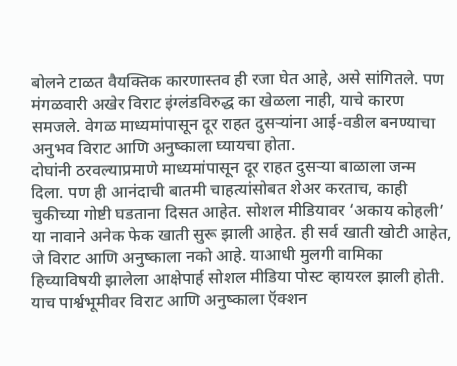बोलने टाळत वैयक्तिक कारणास्तव ही रजा घेत आहे, असे सांगितले. पण मंगळवारी अखेर विराट इंग्लंडविरुद्ध का खेळला नाही, याचे कारण समजले. वेगळ माध्यमांपासून दूर राहत दुसऱ्यांना आई-वडील बनण्याचा अनुभव विराट आणि अनुष्काला घ्यायचा होता.
दोघांनी ठरवल्याप्रमाणे माध्यमांपासून दूर राहत दुसऱ्या बाळाला जन्म दिला. पण ही आनंदाची बातमी चाहत्यांसोबत शेअर करताच, काही चुकीच्या गोष्टी घडताना दिसत आहेत. सोशल मीडियावर ‘अकाय कोहली’ या नावाने अनेक फेक खाती सुरू झाली आहेत. ही सर्व खाती खोटी आहेत, जे विराट आणि अनुष्काला नको आहे. याआधी मुलगी वामिका हिच्याविषयी झालेला आक्षेपार्ह सोशल मीडिया पोस्ट व्हायरल झाली होती. याच पार्श्वभूमीवर विराट आणि अनुष्काला ऍक्शन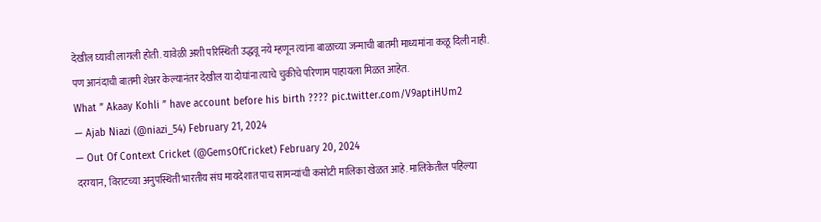देखील घ्यावी लागली होती. यावेळी अशी परिस्थिती उद्धवू नये म्हणून त्यांना बाळाच्या जन्माची बातमी माध्यमांना कळू दिली नाही. पण आनंदाची बातमी शेअर केल्यानंतर देखील या दोघांना त्याचे चुकीचे परिणाम पाहायला मिळत आहेत.
What ” Akaay Kohli ” have account before his birth ???? pic.twitter.com/V9aptiHUm2
— Ajab Niazi (@niazi_54) February 21, 2024
— Out Of Context Cricket (@GemsOfCricket) February 20, 2024
दरम्यान, विराटच्या अनुपस्थिती भारतीय संघ मायदेशात पाच सामन्यांची कसोटी मालिका खेळत आहे. मालिकेतील पहिल्या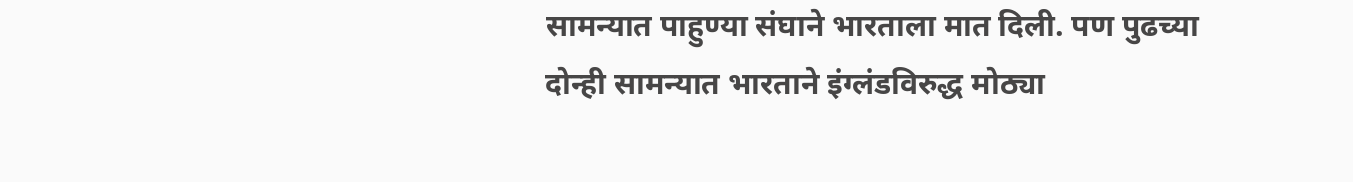सामन्यात पाहुण्या संघाने भारताला मात दिली. पण पुढच्या दोन्ही सामन्यात भारताने इंग्लंडविरुद्ध मोठ्या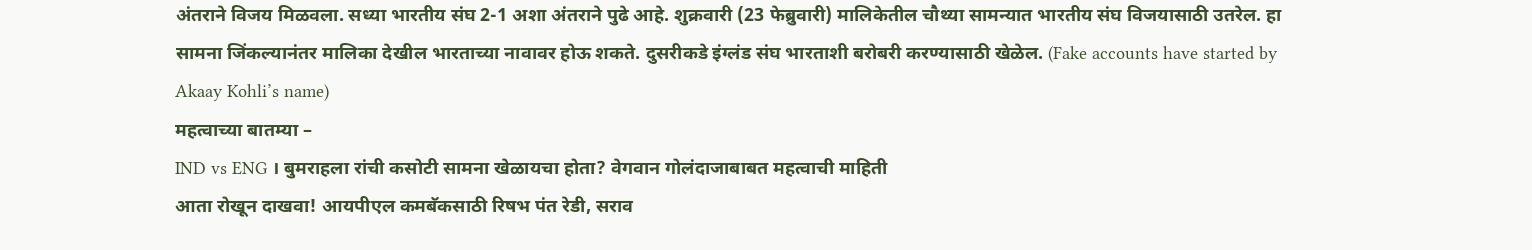अंतराने विजय मिळवला. सध्या भारतीय संघ 2-1 अशा अंतराने पुढे आहे. शुक्रवारी (23 फेब्रुवारी) मालिकेतील चौथ्या सामन्यात भारतीय संघ विजयासाठी उतरेल. हा सामना जिंकल्यानंतर मालिका देखील भारताच्या नावावर होऊ शकते. दुसरीकडे इंग्लंड संघ भारताशी बरोबरी करण्यासाठी खेळेल. (Fake accounts have started by Akaay Kohli’s name)
महत्वाच्या बातम्या –
IND vs ENG । बुमराहला रांची कसोटी सामना खेळायचा होता? वेगवान गोलंदाजाबाबत महत्वाची माहिती
आता रोखून दाखवा! आयपीएल कमबॅकसाठी रिषभ पंत रेडी, सराव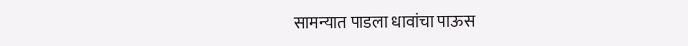सामन्यात पाडला धावांचा पाऊस